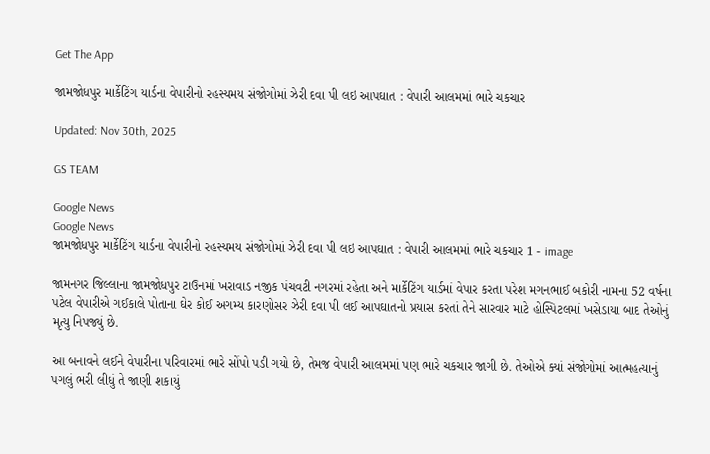Get The App

જામજોધપુર માર્કેટિંગ યાર્ડના વેપારીનો રહસ્યમય સંજોગોમાં ઝેરી દવા પી લઇ આપઘાત : વેપારી આલમમાં ભારે ચકચાર

Updated: Nov 30th, 2025

GS TEAM

Google News
Google News
જામજોધપુર માર્કેટિંગ યાર્ડના વેપારીનો રહસ્યમય સંજોગોમાં ઝેરી દવા પી લઇ આપઘાત : વેપારી આલમમાં ભારે ચકચાર 1 - image

જામનગર જિલ્લાના જામજોધપુર ટાઉનમાં ખરાવાડ નજીક પંચવટી નગરમાં રહેતા અને માર્કેટિંગ યાર્ડમાં વેપાર કરતા પરેશ મગનભાઈ બકોરી નામના 52 વર્ષના પટેલ વેપારીએ ગઈકાલે પોતાના ઘેર કોઈ અગમ્ય કારણોસર ઝેરી દવા પી લઈ આપઘાતનો પ્રયાસ કરતાં તેને સારવાર માટે હોસ્પિટલમાં ખસેડાયા બાદ તેઓનું મૃત્યુ નિપજ્યું છે.

આ બનાવને લઈને વેપારીના પરિવારમાં ભારે સોંપો પડી ગયો છે, તેમજ વેપારી આલમમાં પણ ભારે ચકચાર જાગી છે. તેઓએ ક્યાં સંજોગોમાં આત્મહત્યાનું પગલું ભરી લીધું તે જાણી શકાયું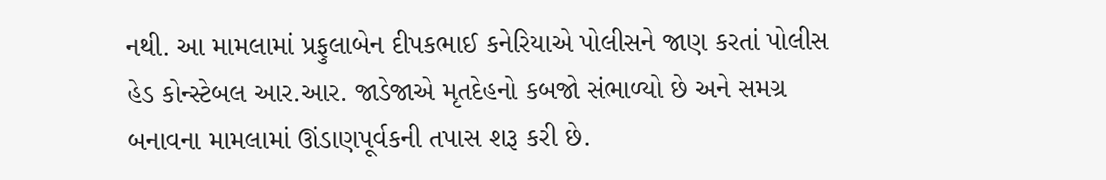નથી. આ મામલામાં પ્રફુલાબેન દીપકભાઈ કનેરિયાએ પોલીસને જાણ કરતાં પોલીસ હેડ કોન્સ્ટેબલ આર.આર. જાડેજાએ મૃતદેહનો કબજો સંભાળ્યો છે અને સમગ્ર બનાવના મામલામાં ઊંડાણપૂર્વકની તપાસ શરૂ કરી છે.